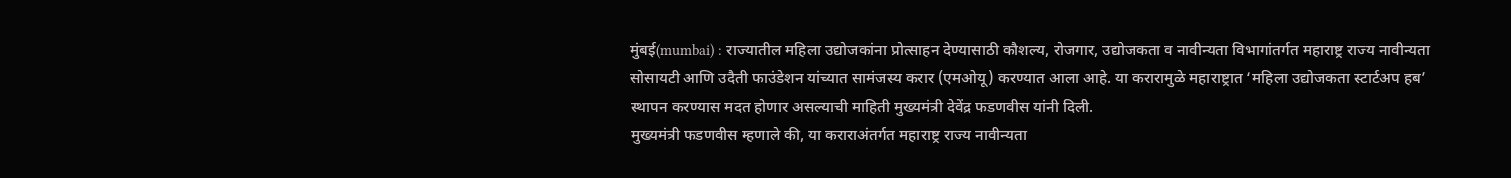मुंबई(mumbai) : राज्यातील महिला उद्योजकांना प्रोत्साहन देण्यासाठी कौशल्य, रोजगार, उद्योजकता व नावीन्यता विभागांतर्गत महाराष्ट्र राज्य नावीन्यता सोसायटी आणि उदैती फाउंडेशन यांच्यात सामंजस्य करार (एमओयू) करण्यात आला आहे. या करारामुळे महाराष्ट्रात ‘महिला उद्योजकता स्टार्टअप हब’ स्थापन करण्यास मदत होणार असल्याची माहिती मुख्यमंत्री देवेंद्र फडणवीस यांनी दिली.
मुख्यमंत्री फडणवीस म्हणाले की, या कराराअंतर्गत महाराष्ट्र राज्य नावीन्यता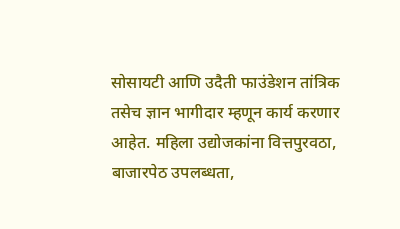सोसायटी आणि उदैती फाउंडेशन तांत्रिक तसेच ज्ञान भागीदार म्हणून कार्य करणार आहेत. महिला उद्योजकांना वित्तपुरवठा, बाजारपेठ उपलब्धता,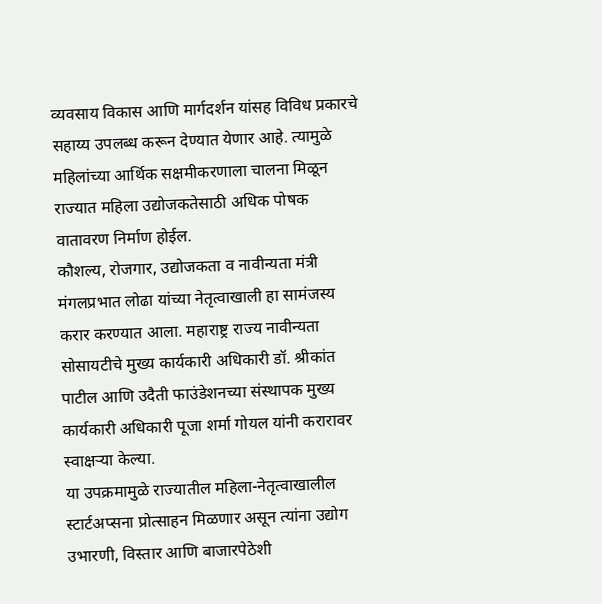व्यवसाय विकास आणि मार्गदर्शन यांसह विविध प्रकारचे सहाय्य उपलब्ध करून देण्यात येणार आहे. त्यामुळे महिलांच्या आर्थिक सक्षमीकरणाला चालना मिळून राज्यात महिला उद्योजकतेसाठी अधिक पोषक वातावरण निर्माण होईल.
कौशल्य, रोजगार, उद्योजकता व नावीन्यता मंत्री मंगलप्रभात लोढा यांच्या नेतृत्वाखाली हा सामंजस्य करार करण्यात आला. महाराष्ट्र राज्य नावीन्यता सोसायटीचे मुख्य कार्यकारी अधिकारी डॉ. श्रीकांत पाटील आणि उदैती फाउंडेशनच्या संस्थापक मुख्य कार्यकारी अधिकारी पूजा शर्मा गोयल यांनी करारावर स्वाक्षऱ्या केल्या.
या उपक्रमामुळे राज्यातील महिला-नेतृत्वाखालील स्टार्टअप्सना प्रोत्साहन मिळणार असून त्यांना उद्योग उभारणी, विस्तार आणि बाजारपेठेशी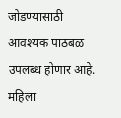जोडण्यासाठी आवश्यक पाठबळ उपलब्ध होणार आहे. महिला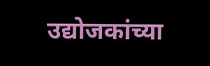उद्योजकांच्या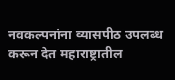नवकल्पनांना व्यासपीठ उपलब्ध करून देत महाराष्ट्रातील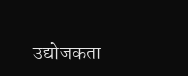उद्योजकता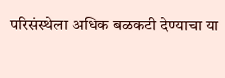परिसंस्थेला अधिक बळकटी देण्याचा या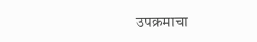उपक्रमाचा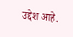उद्देश आहे.